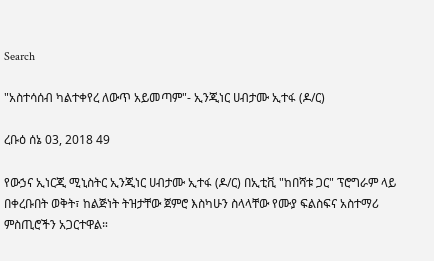Search

"አስተሳሰብ ካልተቀየረ ለውጥ አይመጣም"- ኢንጂነር ሀብታሙ ኢተፋ (ዶ/ር)

ረቡዕ ሰኔ 03, 2018 49

የውኃና ኢነርጂ ሚኒስትር ኢንጂነር ሀብታሙ ኢተፋ (ዶ/ር) በኢቲቪ "ከበሻቱ ጋር" ፕሮግራም ላይ በቀረቡበት ወቅት፣ ከልጅነት ትዝታቸው ጀምሮ እስካሁን ስላላቸው የሙያ ፍልስፍና አስተማሪ ምስጢሮችን አጋርተዋል።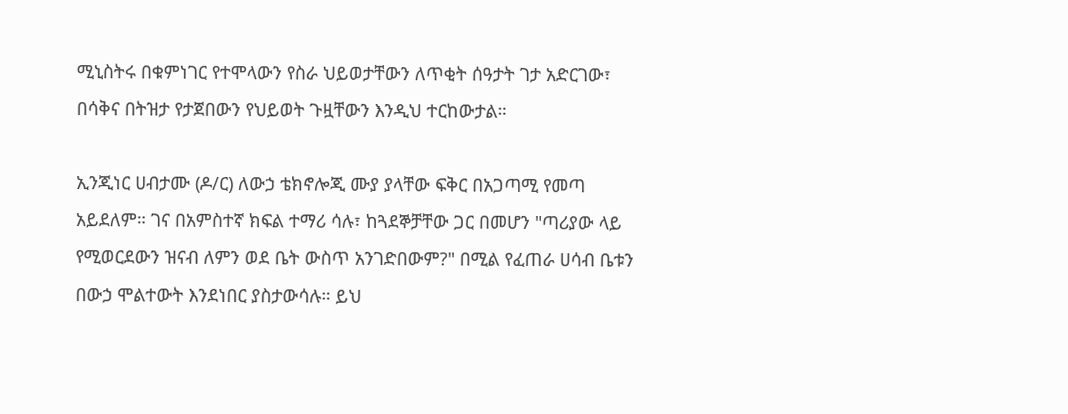ሚኒስትሩ በቁምነገር የተሞላውን የስራ ህይወታቸውን ለጥቂት ሰዓታት ገታ አድርገው፣ በሳቅና በትዝታ የታጀበውን የህይወት ጉዟቸውን እንዲህ ተርከውታል።

ኢንጂነር ሀብታሙ (ዶ/ር) ለውኃ ቴክኖሎጂ ሙያ ያላቸው ፍቅር በአጋጣሚ የመጣ አይደለም። ገና በአምስተኛ ክፍል ተማሪ ሳሉ፣ ከጓደኞቻቸው ጋር በመሆን "ጣሪያው ላይ የሚወርደውን ዝናብ ለምን ወደ ቤት ውስጥ አንገድበውም?" በሚል የፈጠራ ሀሳብ ቤቱን በውኃ ሞልተውት እንደነበር ያስታውሳሉ። ይህ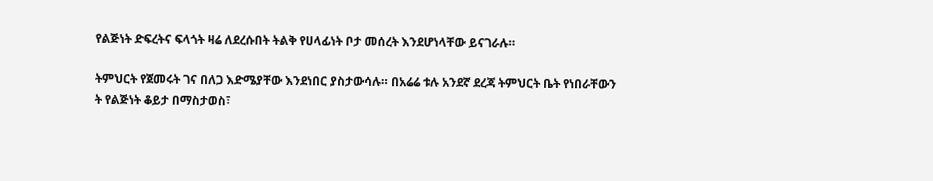የልጅነት ድፍረትና ፍላጎት ዛሬ ለደረሱበት ትልቅ የሀላፊነት ቦታ መሰረት እንደሆነላቸው ይናገራሉ።

ትምህርት የጀመሩት ገና በለጋ እድሜያቸው እንደነበር ያስታውሳሉ። በአሬሬ ቱሉ አንደኛ ደረጃ ትምህርት ቤት የነበራቸውን ት የልጅነት ቆይታ በማስታወስ፣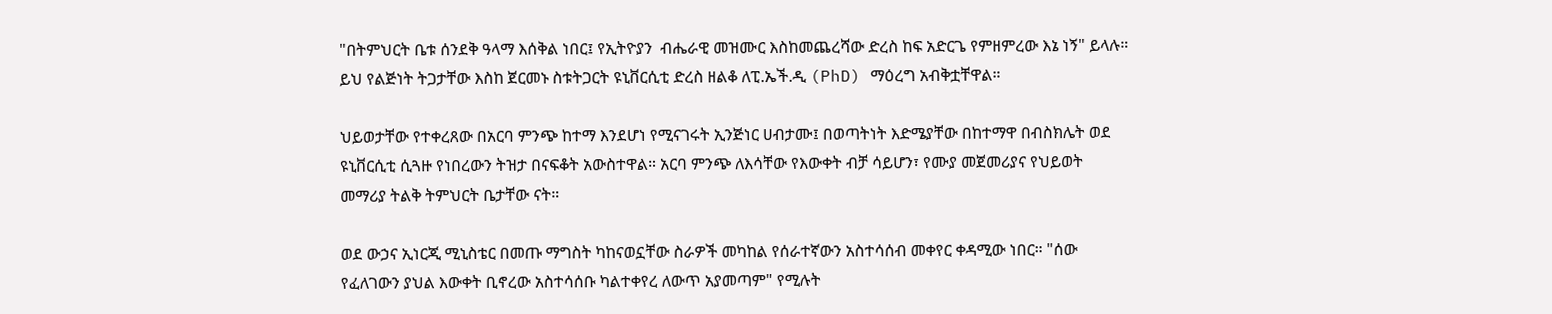"በትምህርት ቤቱ ሰንደቅ ዓላማ እሰቅል ነበር፤ የኢትዮያን  ብሔራዊ መዝሙር እስከመጨረሻው ድረስ ከፍ አድርጌ የምዘምረው እኔ ነኝ" ይላሉ። ይህ የልጅነት ትጋታቸው እስከ ጀርመኑ ስቱትጋርት ዩኒቨርሲቲ ድረስ ዘልቆ ለፒ.ኤች.ዲ (PhD) ማዕረግ አብቅቷቸዋል።

ህይወታቸው የተቀረጸው በአርባ ምንጭ ከተማ እንደሆነ የሚናገሩት ኢንጅነር ሀብታሙ፤ በወጣትነት እድሜያቸው በከተማዋ በብስክሌት ወደ ዩኒቨርሲቲ ሲጓዙ የነበረውን ትዝታ በናፍቆት አውስተዋል። አርባ ምንጭ ለእሳቸው የእውቀት ብቻ ሳይሆን፣ የሙያ መጀመሪያና የህይወት መማሪያ ትልቅ ትምህርት ቤታቸው ናት።

ወደ ውኃና ኢነርጂ ሚኒስቴር በመጡ ማግስት ካከናወኗቸው ስራዎች መካከል የሰራተኛውን አስተሳሰብ መቀየር ቀዳሚው ነበር። "ሰው የፈለገውን ያህል እውቀት ቢኖረው አስተሳሰቡ ካልተቀየረ ለውጥ አያመጣም" የሚሉት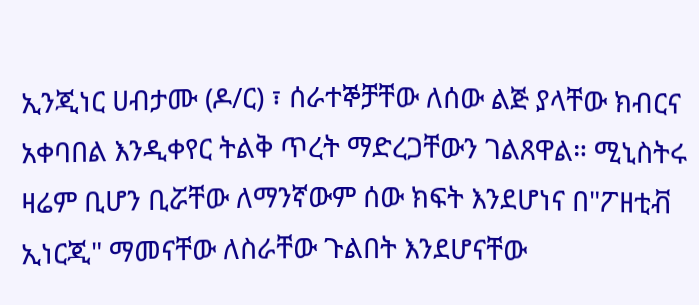ኢንጂነር ሀብታሙ (ዶ/ር) ፣ ሰራተኞቻቸው ለሰው ልጅ ያላቸው ክብርና አቀባበል እንዲቀየር ትልቅ ጥረት ማድረጋቸውን ገልጸዋል። ሚኒስትሩ ዛሬም ቢሆን ቢሯቸው ለማንኛውም ሰው ክፍት እንደሆነና በ"ፖዘቲቭ ኢነርጂ" ማመናቸው ለስራቸው ጉልበት እንደሆናቸው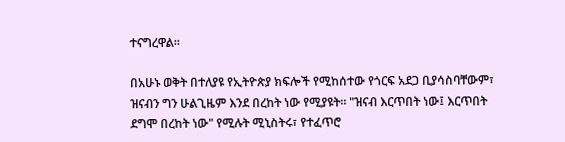ተናግረዋል።

በአሁኑ ወቅት በተለያዩ የኢትዮጵያ ክፍሎች የሚከሰተው የጎርፍ አደጋ ቢያሳስባቸውም፣ ዝናብን ግን ሁልጊዜም እንደ በረከት ነው የሚያዩት። "ዝናብ እርጥበት ነው፤ እርጥበት ደግሞ በረከት ነው" የሚሉት ሚኒስትሩ፣ የተፈጥሮ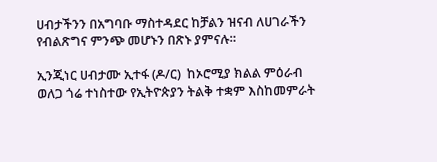ሀብታችንን በአግባቡ ማስተዳደር ከቻልን ዝናብ ለሀገራችን የብልጽግና ምንጭ መሆኑን በጽኑ ያምናሉ።

ኢንጂነር ሀብታሙ ኢተፋ (ዶ/ር)  ከኦሮሚያ ክልል ምዕራብ ወለጋ ጎሬ ተነስተው የኢትዮጵያን ትልቅ ተቋም እስከመምራት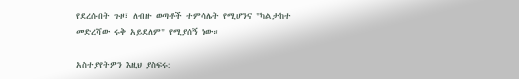የደረሱበት ጉዞ፣ ለብዙ ወጣቶች ተምሳሌት የሚሆንና "ካልታከተ መድረሻው ሩቅ አይደለም" የሚያሰኝ ነው።

አስተያየትዎን እዚህ ያስፍሩ: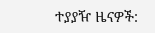ተያያዥ ዜናዎች: